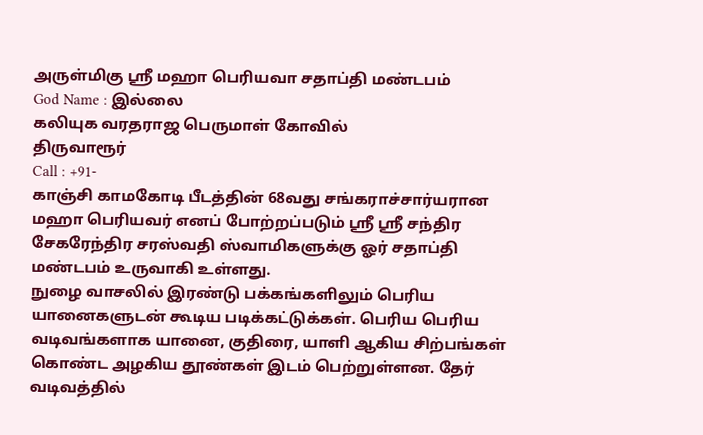அருள்மிகு ஸ்ரீ மஹா பெரியவா சதாப்தி மண்டபம்
God Name : இல்லை
கலியுக வரதராஜ பெருமாள் கோவில்
திருவாரூர்
Call : +91-
காஞ்சி காமகோடி பீடத்தின் 68வது சங்கராச்சார்யரான மஹா பெரியவர் எனப் போற்றப்படும் ஸ்ரீ ஸ்ரீ சந்திர சேகரேந்திர சரஸ்வதி ஸ்வாமிகளுக்கு ஓர் சதாப்தி மண்டபம் உருவாகி உள்ளது.
நுழை வாசலில் இரண்டு பக்கங்களிலும் பெரிய யானைகளுடன் கூடிய படிக்கட்டுக்கள். பெரிய பெரிய வடிவங்களாக யானை, குதிரை, யாளி ஆகிய சிற்பங்கள் கொண்ட அழகிய தூண்கள் இடம் பெற்றுள்ளன. தேர் வடிவத்தில்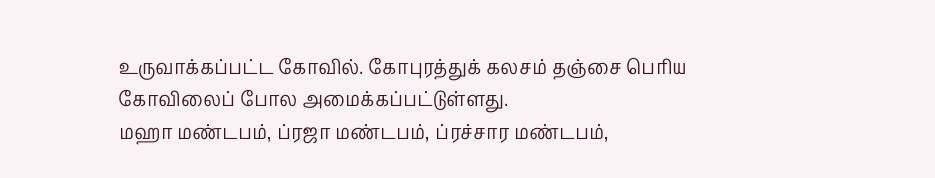உருவாக்கப்பட்ட கோவில். கோபுரத்துக் கலசம் தஞ்சை பெரிய கோவிலைப் போல அமைக்கப்பட்டுள்ளது.
மஹா மண்டபம், ப்ரஜா மண்டபம், ப்ரச்சார மண்டபம்,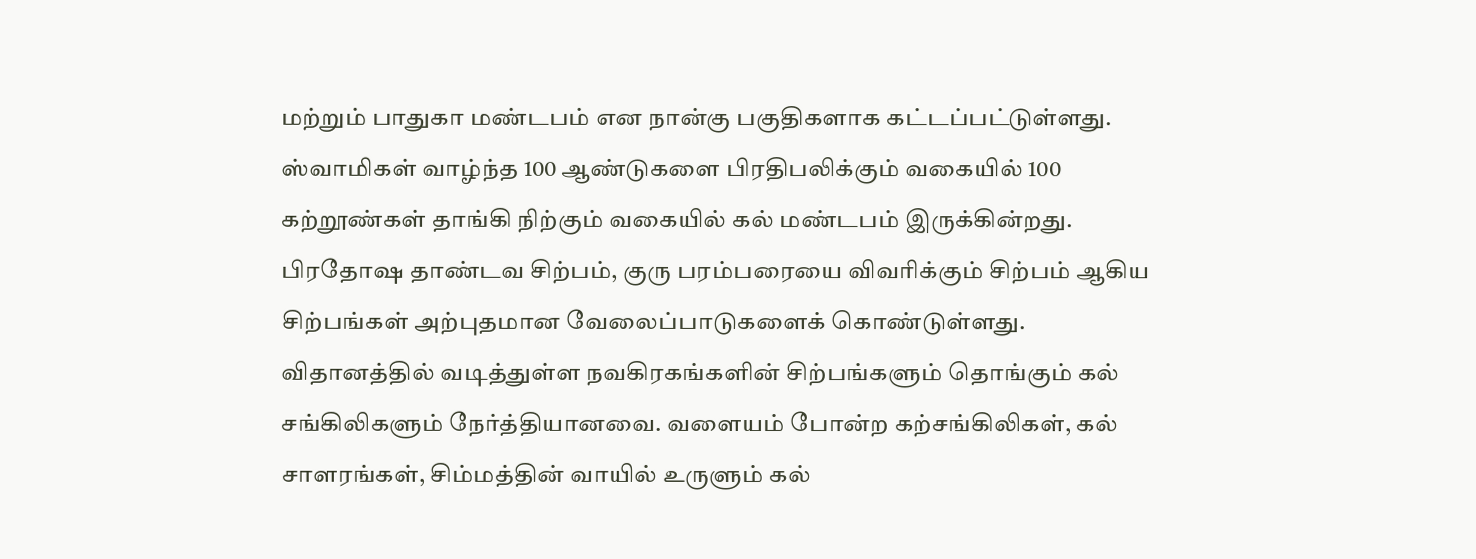மற்றும் பாதுகா மண்டபம் என நான்கு பகுதிகளாக கட்டப்பட்டுள்ளது. ஸ்வாமிகள் வாழ்ந்த 100 ஆண்டுகளை பிரதிபலிக்கும் வகையில் 100 கற்றூண்கள் தாங்கி நிற்கும் வகையில் கல் மண்டபம் இருக்கின்றது.
பிரதோஷ தாண்டவ சிற்பம், குரு பரம்பரையை விவரிக்கும் சிற்பம் ஆகிய சிற்பங்கள் அற்புதமான வேலைப்பாடுகளைக் கொண்டுள்ளது. விதானத்தில் வடித்துள்ள நவகிரகங்களின் சிற்பங்களும் தொங்கும் கல் சங்கிலிகளும் நேர்த்தியானவை. வளையம் போன்ற கற்சங்கிலிகள், கல் சாளரங்கள், சிம்மத்தின் வாயில் உருளும் கல்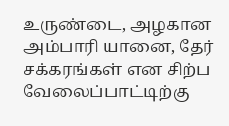உருண்டை, அழகான அம்பாரி யானை, தேர் சக்கரங்கள் என சிற்ப வேலைப்பாட்டிற்கு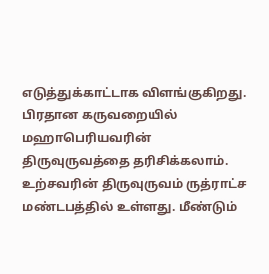எடுத்துக்காட்டாக விளங்குகிறது.
பிரதான கருவறையில் மஹாபெரியவரின் திருவுருவத்தை தரிசிக்கலாம். உற்சவரின் திருவுருவம் ருத்ராட்ச மண்டபத்தில் உள்ளது. மீண்டும்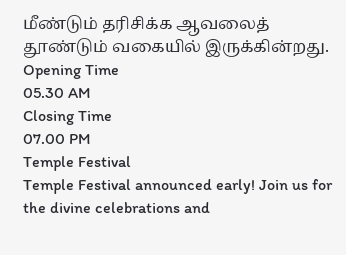மீண்டும் தரிசிக்க ஆவலைத் தூண்டும் வகையில் இருக்கின்றது.
Opening Time
05.30 AM
Closing Time
07.00 PM
Temple Festival
Temple Festival announced early! Join us for the divine celebrations and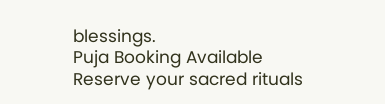blessings.
Puja Booking Available
Reserve your sacred rituals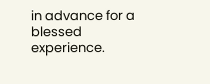in advance for a blessed experience.